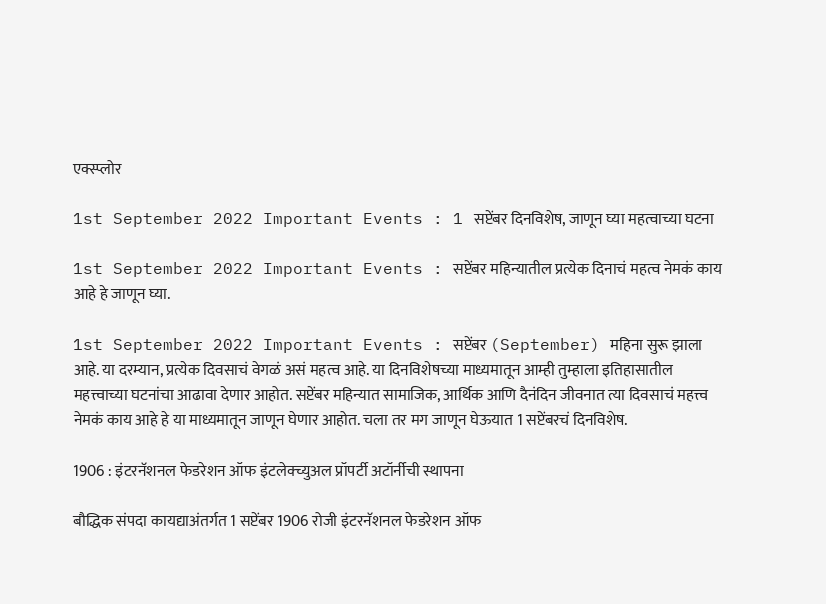एक्स्प्लोर

1st September 2022 Important Events : 1 सप्टेंबर दिनविशेष, जाणून घ्या महत्वाच्या घटना

1st September 2022 Important Events : सप्टेंबर महिन्यातील प्रत्येक दिनाचं महत्व नेमकं काय आहे हे जाणून घ्या.

1st September 2022 Important Events : सप्टेंबर (September) महिना सुरू झाला आहे. या दरम्यान, प्रत्येक दिवसाचं वेगळं असं महत्व आहे. या दिनविशेषच्या माध्यमातून आम्ही तुम्हाला इतिहासातील महत्त्वाच्या घटनांचा आढावा देणार आहोत. सप्टेंबर महिन्यात सामाजिक, आर्थिक आणि दैनंदिन जीवनात त्या दिवसाचं महत्त्व नेमकं काय आहे हे या माध्यमातून जाणून घेणार आहोत. चला तर मग जाणून घेऊयात 1 सप्टेंबरचं दिनविशेष.

1906 : इंटरनॅशनल फेडरेशन ऑफ इंटलेक्च्युअल प्रॉपर्टी अटॉर्नीची स्थापना

बौद्धिक संपदा कायद्याअंतर्गत 1 सप्टेंबर 1906 रोजी इंटरनॅशनल फेडरेशन ऑफ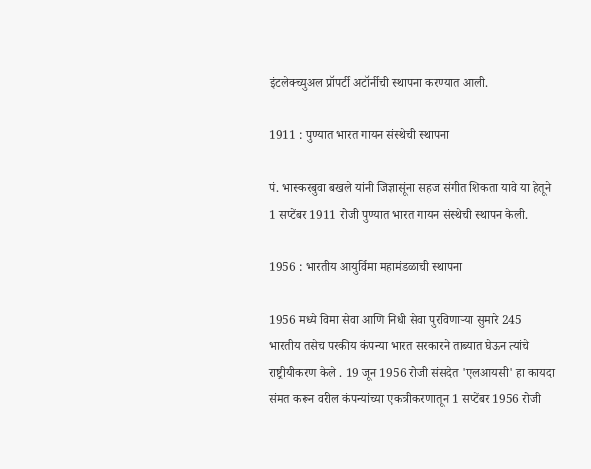इंटलेक्च्युअल प्रॉपर्टी अटॉर्नीची स्थापना करण्यात आली.

1911 : पुण्यात भारत गायन संस्थेची स्थापना

पं. भास्करबुवा बखले यांनी जिज्ञासूंना सहज संगीत शिकता यावे या हेतूने 1 सप्टेंबर 1911 रोजी पुण्यात भारत गायन संस्थेची स्थापन केली.

1956 : भारतीय आयुर्विमा महामंडळाची स्थापना

1956 मध्ये विमा सेवा आणि निधी सेवा पुरविणाऱ्या सुमारे 245 भारतीय तसेच परकीय कंपन्या भारत सरकारने ताब्यात घेऊन त्यांचे राष्ट्रीयीकरण केले . 19 जून 1956 रोजी संसदेत 'एलआयसी' हा कायदा संमत करून वरील कंपन्यांच्या एकत्रीकरणातून 1 सप्टेंबर 1956 रोजी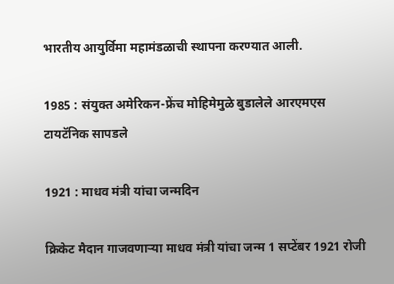भारतीय आयुर्विमा महामंडळाची स्थापना करण्यात आली.

1985 : संयुक्त अमेरिकन-फ्रेंच मोहिमेमुळे बुडालेले आरएमएस टायटॅनिक सापडले

1921 : माधव मंत्री यांचा जन्मदिन

क्रिकेट मैदान गाजवणाऱ्या माधव मंत्री यांचा जन्म 1 सप्टेंबर 1921 रोजी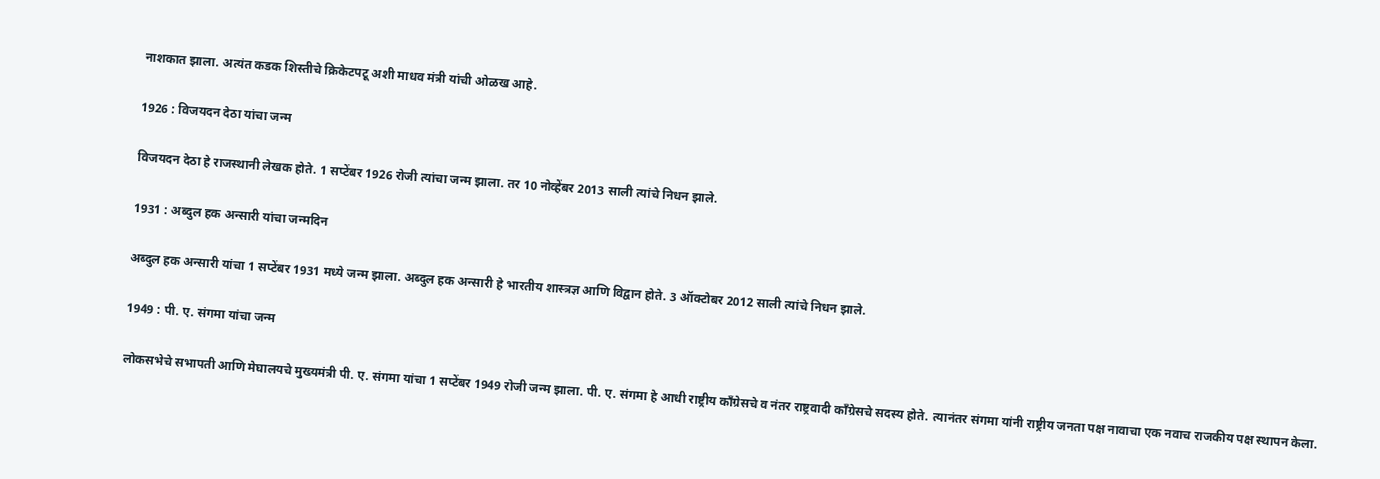नाशकात झाला. अत्यंत कडक शिस्तीचे क्रिकेटपटू अशी माधव मंत्री यांची ओळख आहे.

1926 : विजयदन देठा यांचा जन्म

विजयदन देठा हे राजस्थानी लेखक होते. 1 सप्टेंबर 1926 रोजी त्यांचा जन्म झाला. तर 10 नोव्हेंबर 2013 साली त्यांचे निधन झाले.

1931 : अब्दुल हक अन्सारी यांचा जन्मदिन

अब्दुल हक अन्सारी यांचा 1 सप्टेंबर 1931 मध्ये जन्म झाला. अब्दुल हक अन्सारी हे भारतीय शास्त्रज्ञ आणि विद्वान होते. 3 ऑक्टोबर 2012 साली त्यांचे निधन झाले.

1949 : पी. ए. संगमा यांचा जन्म

लोकसभेचे सभापती आणि मेघालयचे मुख्यमंत्री पी. ए. संगमा यांचा 1 सप्टेंबर 1949 रोजी जन्म झाला. पी. ए. संगमा हे आधी राष्ट्रीय कॉंग्रेसचे व नंतर राष्ट्रवादी कॉंग्रेसचे सदस्य होते. त्यानंतर संगमा यांनी राष्ट्रीय जनता पक्ष नावाचा एक नवाच राजकीय पक्ष स्थापन केला.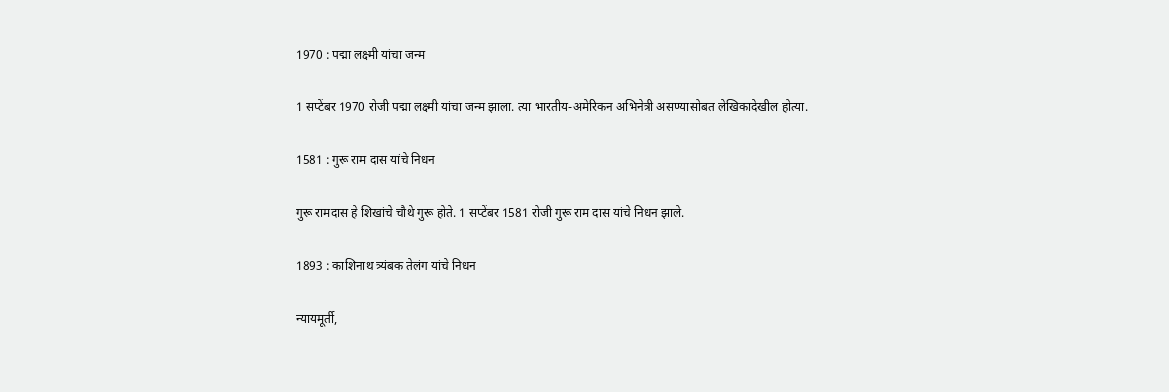1970 : पद्मा लक्ष्मी यांचा जन्म

1 सप्टेंबर 1970 रोजी पद्मा लक्ष्मी यांचा जन्म झाला. त्या भारतीय-अमेरिकन अभिनेत्री असण्यासोबत लेखिकादेखील होत्या.

1581 : गुरू राम दास यांचे निधन

गुरू रामदास हे शिखांचे चौथे गुरू होते. 1 सप्टेंबर 1581 रोजी गुरू राम दास यांचे निधन झाले.

1893 : काशिनाथ त्र्यंबक तेलंग यांचे निधन

न्यायमूर्ती,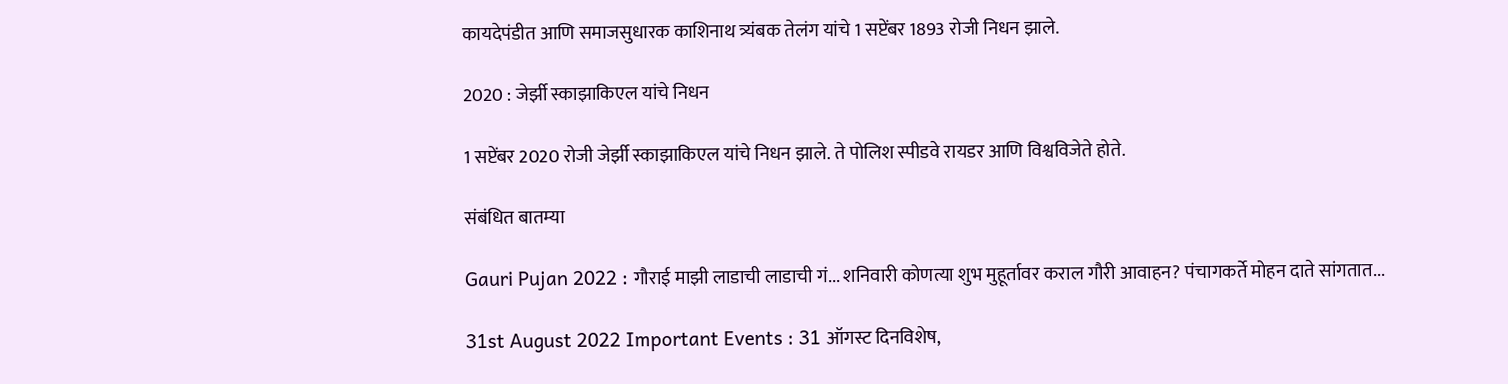कायदेपंडीत आणि समाजसुधारक काशिनाथ त्र्यंबक तेलंग यांचे 1 सप्टेंबर 1893 रोजी निधन झाले.

2020 : जेर्झी स्काझाकिएल यांचे निधन

1 सप्टेंबर 2020 रोजी जेर्झी स्काझाकिएल यांचे निधन झाले. ते पोलिश स्पीडवे रायडर आणि विश्वविजेते होते.

संबंधित बातम्या

Gauri Pujan 2022 : गौराई माझी लाडाची लाडाची गं... शनिवारी कोणत्या शुभ मुहूर्तावर कराल गौरी आवाहन? पंचागकर्ते मोहन दाते सांगतात...

31st August 2022 Important Events : 31 ऑगस्ट दिनविशेष,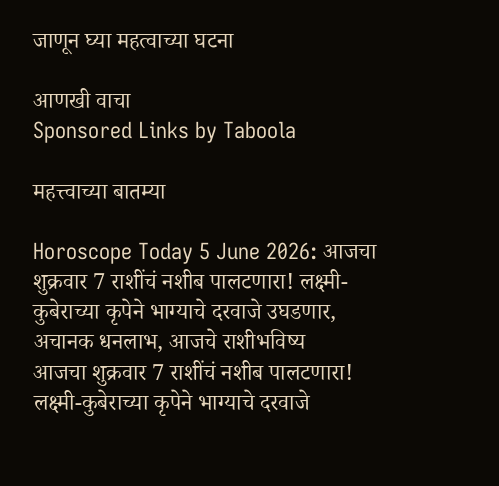जाणून घ्या महत्वाच्या घटना

आणखी वाचा
Sponsored Links by Taboola

महत्त्वाच्या बातम्या

Horoscope Today 5 June 2026: आजचा शुक्रवार 7 राशींचं नशीब पालटणारा! लक्ष्मी-कुबेराच्या कृपेने भाग्याचे दरवाजे उघडणार, अचानक धनलाभ, आजचे राशीभविष्य
आजचा शुक्रवार 7 राशींचं नशीब पालटणारा! लक्ष्मी-कुबेराच्या कृपेने भाग्याचे दरवाजे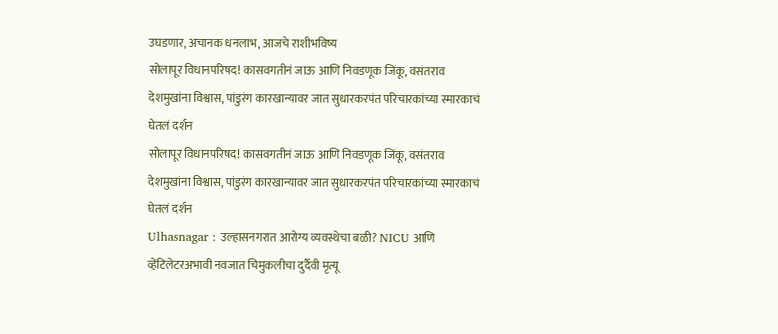उघडणार, अचानक धनलाभ, आजचे राशीभविष्य
सोलापूर विधानपरिषद! कासवगतीनं जाऊ आणि निवडणूक जिंकू, वसंतराव देशमुखांना विश्वास, पांडुरंग कारखान्यावर जात सुधारकरपंत परिचारकांच्या स्मारकाचं घेतलं दर्शन
सोलापूर विधानपरिषद! कासवगतीनं जाऊ आणि निवडणूक जिंकू, वसंतराव देशमुखांना विश्वास, पांडुरंग कारखान्यावर जात सुधारकरपंत परिचारकांच्या स्मारकाचं घेतलं दर्शन
Ulhasnagar : उल्हासनगरात आरोग्य व्यवस्थेचा बळी? NICU आणि व्हेंटिलेटरअभावी नवजात चिमुकलीचा दुर्दैवी मृत्यू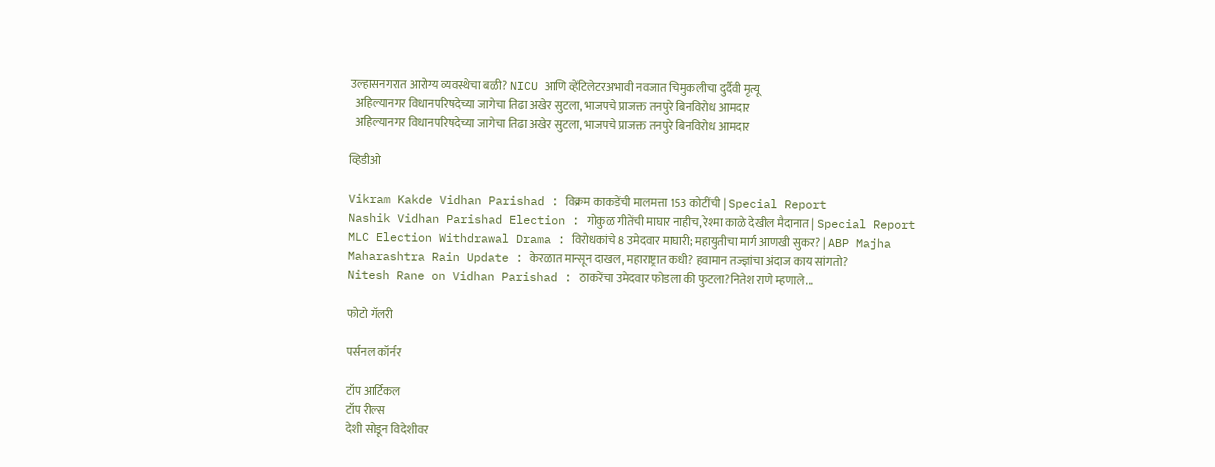उल्हासनगरात आरोग्य व्यवस्थेचा बळी? NICU आणि व्हेंटिलेटरअभावी नवजात चिमुकलीचा दुर्दैवी मृत्यू
  अहिल्यानगर विधानपरिषदेच्या जागेचा तिढा अखेर सुटला, भाजपचे प्राजक्त तनपुरे बिनविरोध आमदार
  अहिल्यानगर विधानपरिषदेच्या जागेचा तिढा अखेर सुटला, भाजपचे प्राजक्त तनपुरे बिनविरोध आमदार

व्हिडीओ

Vikram Kakde Vidhan Parishad : विक्रम काकडेंची मालमत्ता 153 कोटींची | Special Report
Nashik Vidhan Parishad Election : गोकुळ गीतेंची माघार नाहीच, रेश्मा काळे देखील मैदानात | Special Report
MLC Election Withdrawal Drama : विरोधकांचे 8 उमेदवार माघारी; महायुतीचा मार्ग आणखी सुकर? | ABP Majha
Maharashtra Rain Update : केरळात मान्सून दाखल, महाराष्ट्रात कधी? हवामान तज्ज्ञांचा अंदाज काय सांगतो?
Nitesh Rane on Vidhan Parishad : ठाकरेंचा उमेदवार फोडला की फुटला?नितेश राणे म्हणाले...

फोटो गॅलरी

पर्सनल कॉर्नर

टॉप आर्टिकल
टॉप रील्स
देशी सोडून विदेशीवर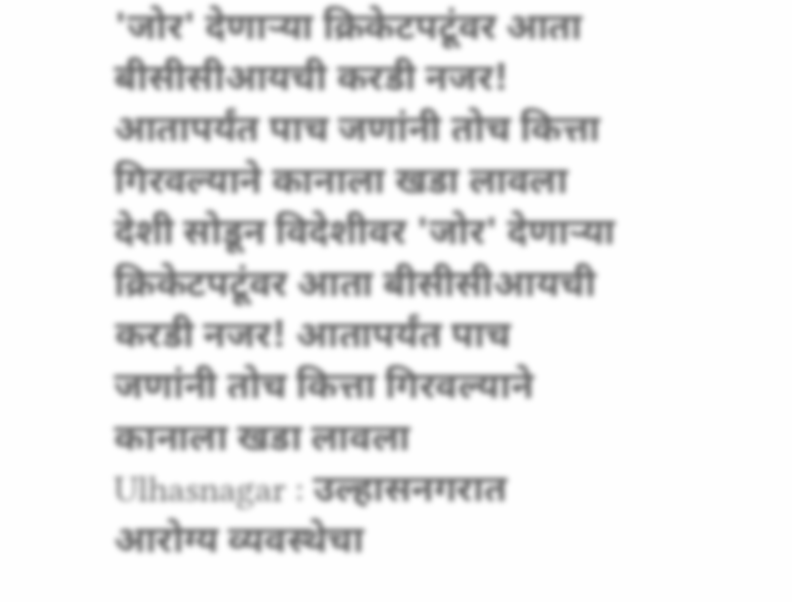'जोर' देणाऱ्या क्रिकेटपटूंवर आता बीसीसीआयची करडी नजर! आतापर्यंत पाच जणांनी तोच कित्ता गिरवल्याने कानाला खडा लावला
देशी सोडून विदेशीवर 'जोर' देणाऱ्या क्रिकेटपटूंवर आता बीसीसीआयची करडी नजर! आतापर्यंत पाच जणांनी तोच कित्ता गिरवल्याने कानाला खडा लावला
Ulhasnagar : उल्हासनगरात आरोग्य व्यवस्थेचा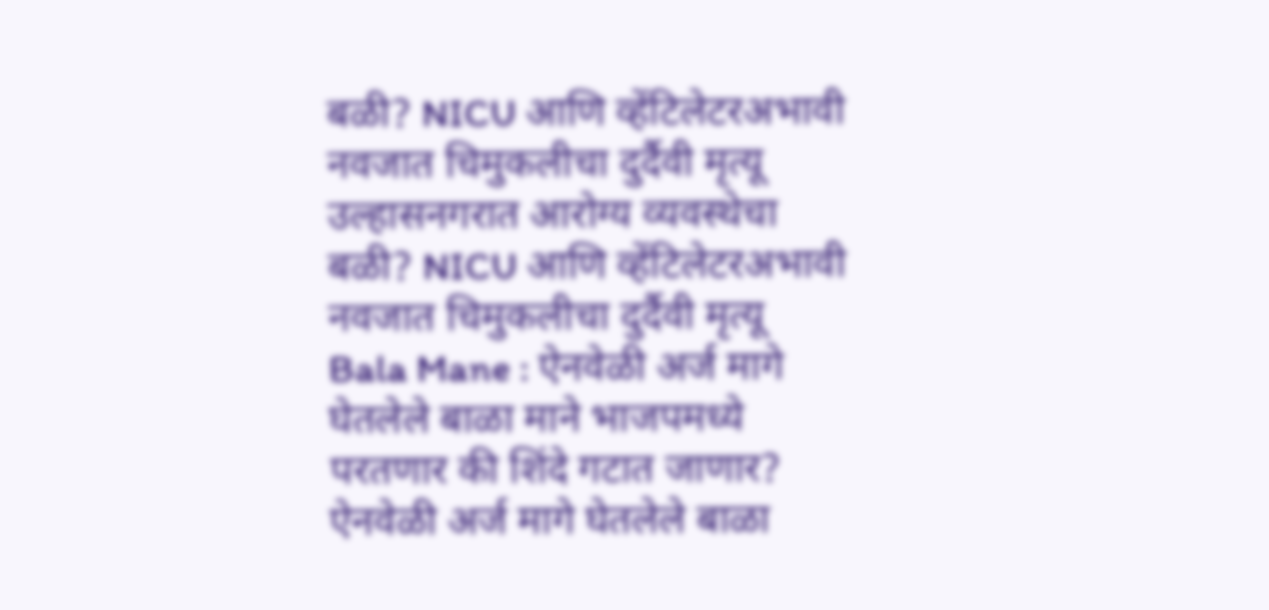बळी? NICU आणि व्हेंटिलेटरअभावी नवजात चिमुकलीचा दुर्दैवी मृत्यू
उल्हासनगरात आरोग्य व्यवस्थेचा बळी? NICU आणि व्हेंटिलेटरअभावी नवजात चिमुकलीचा दुर्दैवी मृत्यू
Bala Mane : ऐनवेळी अर्ज मागे घेतलेले बाळा माने भाजपमध्ये परतणार की शिंदे गटात जाणार?
ऐनवेळी अर्ज मागे घेतलेले बाळा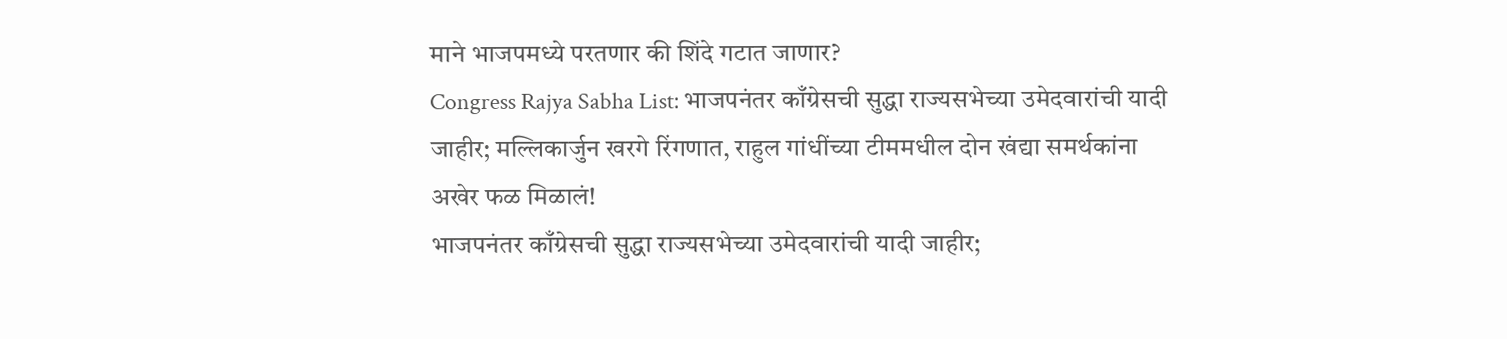माने भाजपमध्ये परतणार की शिंदे गटात जाणार?
Congress Rajya Sabha List: भाजपनंतर काँग्रेसची सुद्धा राज्यसभेच्या उमेदवारांची यादी जाहीर; मल्लिकार्जुन खरगे रिंगणात, राहुल गांधींच्या टीममधील दोन खंद्या समर्थकांना अखेर फळ मिळालं!
भाजपनंतर काँग्रेसची सुद्धा राज्यसभेच्या उमेदवारांची यादी जाहीर;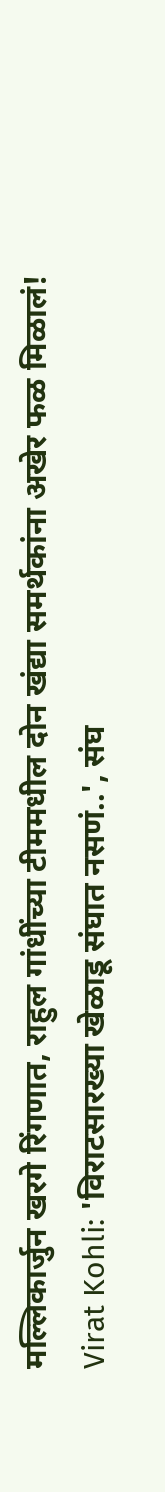मल्लिकार्जुन खरगे रिंगणात, राहुल गांधींच्या टीममधील दोन खंद्या समर्थकांना अखेर फळ मिळालं!
Virat Kohli: 'विराटसारख्या खेळाडू संघात नसणं..', संघ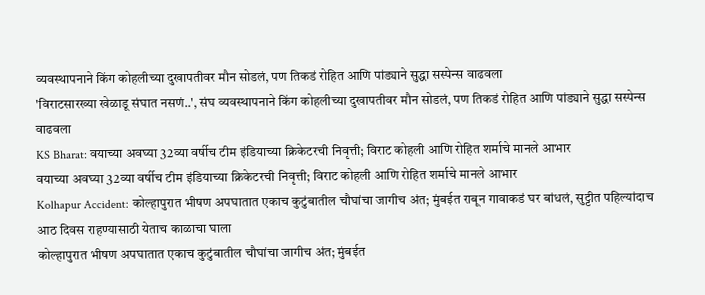व्यवस्थापनाने किंग कोहलीच्या दुखापतीवर मौन सोडलं, पण तिकडं रोहित आणि पांड्याने सुद्धा सस्पेन्स वाढवला
'विराटसारख्या खेळाडू संघात नसणं..', संघ व्यवस्थापनाने किंग कोहलीच्या दुखापतीवर मौन सोडलं, पण तिकडं रोहित आणि पांड्याने सुद्धा सस्पेन्स वाढवला
KS Bharat: वयाच्या अवघ्या 32व्या वर्षीच टीम इंडियाच्या क्रिकेटरची निवृत्ती; विराट कोहली आणि रोहित शर्माचे मानले आभार
वयाच्या अवघ्या 32व्या वर्षीच टीम इंडियाच्या क्रिकेटरची निवृत्ती; विराट कोहली आणि रोहित शर्माचे मानले आभार
Kolhapur Accident: कोल्हापुरात भीषण अपघातात एकाच कुटुंबातील चौघांचा जागीच अंत; मुंबईत राबून गावाकडं घर बांधलं, सुट्टीत पहिल्यांदाच आठ दिवस राहण्यासाठी येताच काळाचा घाला
कोल्हापुरात भीषण अपघातात एकाच कुटुंबातील चौघांचा जागीच अंत; मुंबईत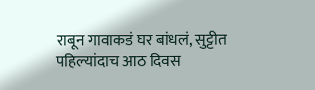राबून गावाकडं घर बांधलं, सुट्टीत पहिल्यांदाच आठ दिवस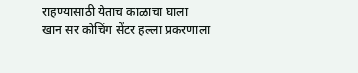राहण्यासाठी येताच काळाचा घाला
खान सर कोचिंग सेंटर हल्ला प्रकरणाला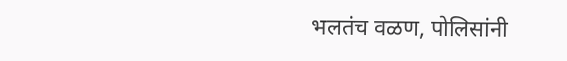भलतंच वळण, पोलिसांनी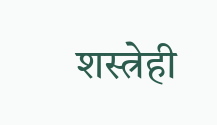शस्त्रेही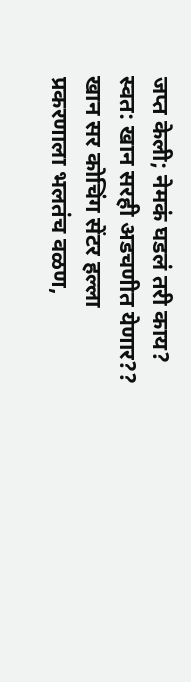जप्त केली; नेमकं घडलं तरी काय? स्वत: खान सरही अडचणीत येणार??
खान सर कोचिंग सेंटर हल्ला प्रकरणाला भलतंच वळण,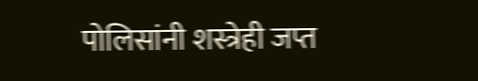पोलिसांनी शस्त्रेही जप्त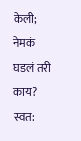केली; नेमकं घडलं तरी काय? स्वत: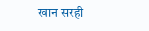खान सरही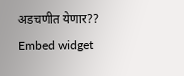अडचणीत येणार??
Embed widget